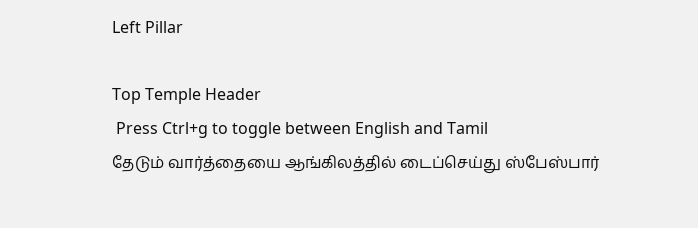Left Pillar

Top Temple Header
 Press Ctrl+g to toggle between English and Tamil
தேடும் வார்த்தையை ஆங்கிலத்தில் டைப்செய்து ஸ்பேஸ்பார்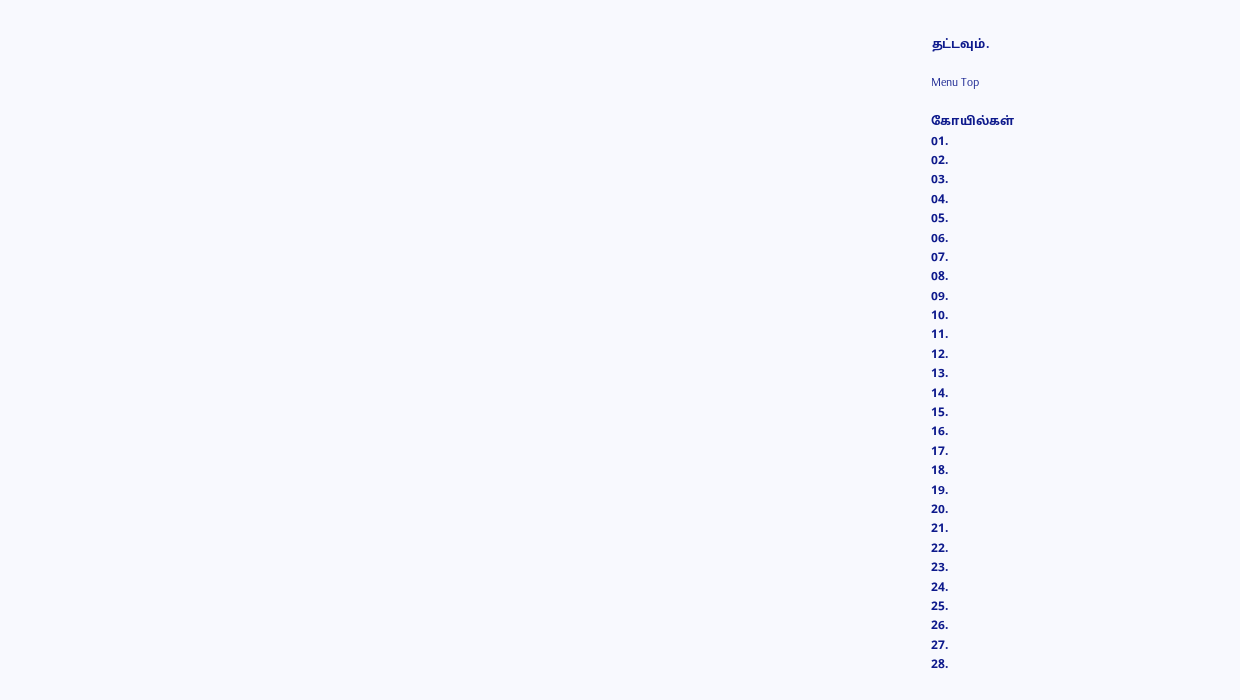தட்டவும்.

Menu Top

கோயில்கள்
01.
02.
03.
04.
05.
06.
07.
08.
09.
10.
11.
12.
13.
14.
15.
16.
17.
18.
19.
20.
21.
22.
23.
24.
25.
26.
27.
28.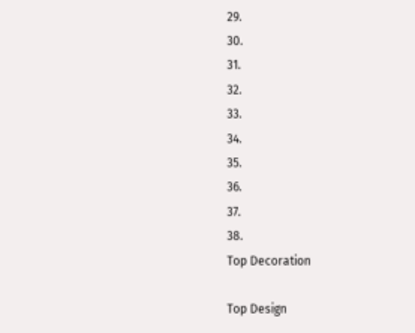29.
30.
31.
32.
33.
34.
35.
36.
37.
38.
Top Decoration

Top Design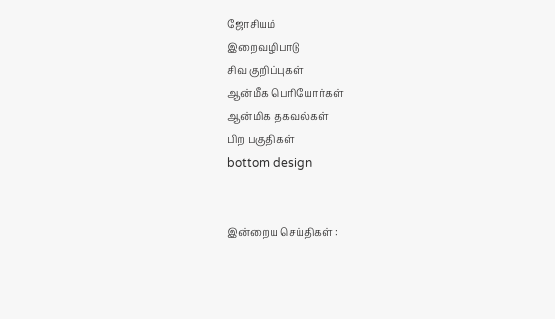ஜோசியம்
இறைவழிபாடு
சிவ குறிப்புகள்
ஆன்மீக பெரியோர்கள்
ஆன்மிக தகவல்கள்
பிற பகுதிகள்
bottom design


இன்றைய செய்திகள் :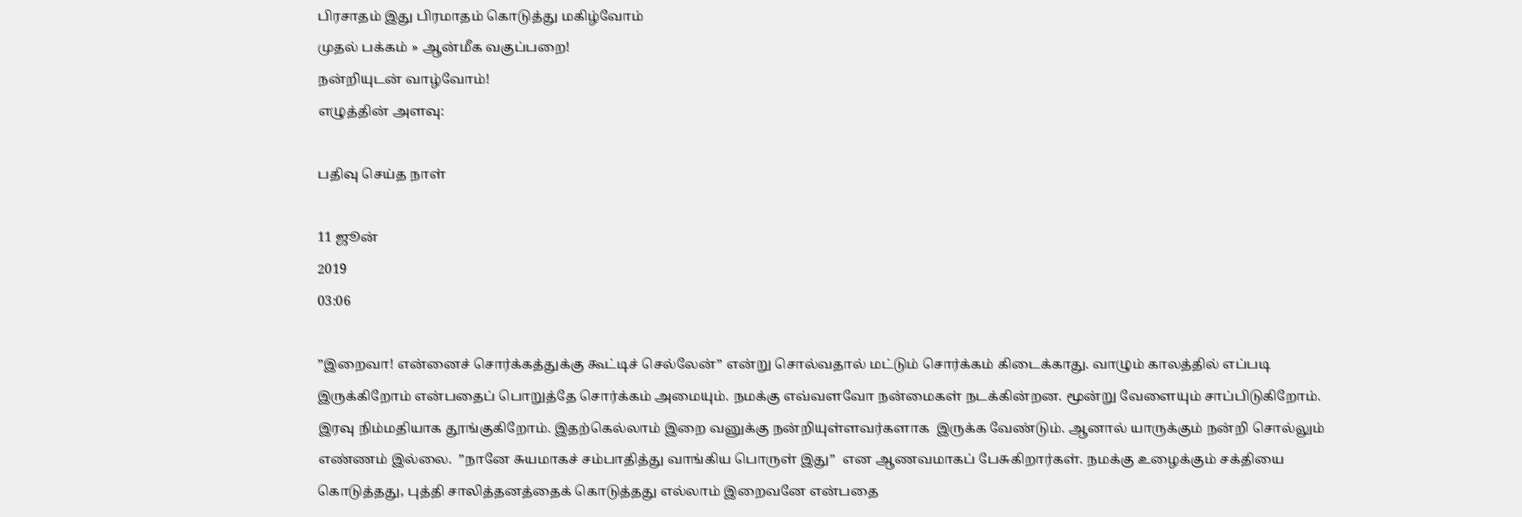பிரசாதம் இது பிரமாதம் கொடுத்து மகிழ்வோம்
முதல் பக்கம் » ஆன்மீக வகுப்பறை!
நன்றியுடன் வாழ்வோம்!
எழுத்தின் அளவு:

பதிவு செய்த நாள்

11 ஜூன்
2019
03:06

”இறைவா! என்னைச் சொர்க்கத்துக்கு கூட்டிச் செல்லேன்” என்று சொல்வதால் மட்டும் சொர்க்கம் கிடைக்காது. வாழும் காலத்தில் எப்படி இருக்கிறோம் என்பதைப் பொறுத்தே சொர்க்கம் அமையும். நமக்கு எவ்வளவோ நன்மைகள் நடக்கின்றன. மூன்று வேளையும் சாப்பிடுகிறோம். இரவு நிம்மதியாக தூங்குகிறோம். இதற்கெல்லாம் இறை வனுக்கு நன்றியுள்ளவர்களாக  இருக்க வேண்டும். ஆனால் யாருக்கும் நன்றி சொல்லும் எண்ணம் இல்லை.  ”நானே சுயமாகச் சம்பாதித்து வாங்கிய பொருள் இது”  என ஆணவமாகப் பேசுகிறார்கள். நமக்கு உழைக்கும் சக்தியை கொடுத்தது, புத்தி சாலித்தனத்தைக் கொடுத்தது எல்லாம் இறைவனே என்பதை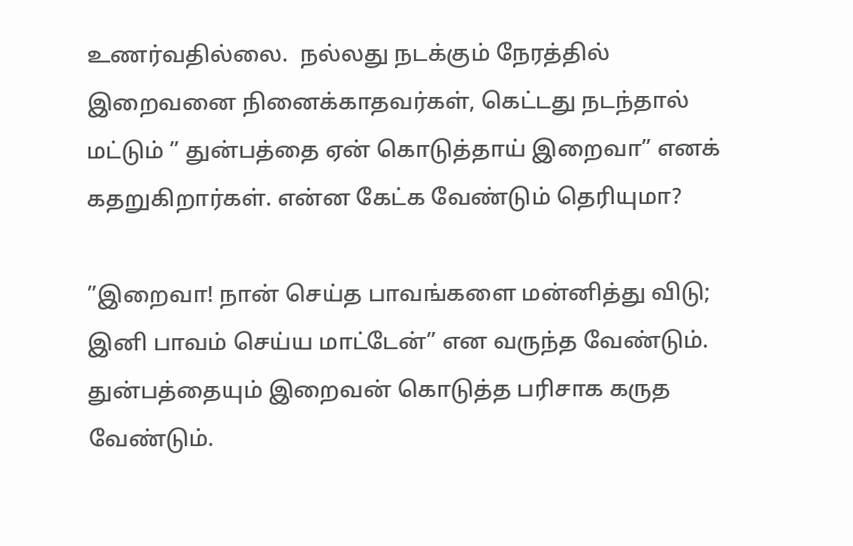உணர்வதில்லை.  நல்லது நடக்கும் நேரத்தில் இறைவனை நினைக்காதவர்கள், கெட்டது நடந்தால் மட்டும் ” துன்பத்தை ஏன் கொடுத்தாய் இறைவா” எனக் கதறுகிறார்கள். என்ன கேட்க வேண்டும் தெரியுமா?

”இறைவா! நான் செய்த பாவங்களை மன்னித்து விடு; இனி பாவம் செய்ய மாட்டேன்” என வருந்த வேண்டும்.  துன்பத்தையும் இறைவன் கொடுத்த பரிசாக கருத வேண்டும்.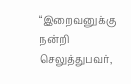“இறைவனுக்கு நன்றி செலுத்துபவர்,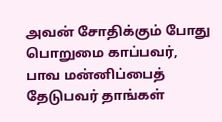அவன் சோதிக்கும் போது பொறுமை காப்பவர்,  பாவ மன்னிப்பைத் தேடுபவர் தாங்கள்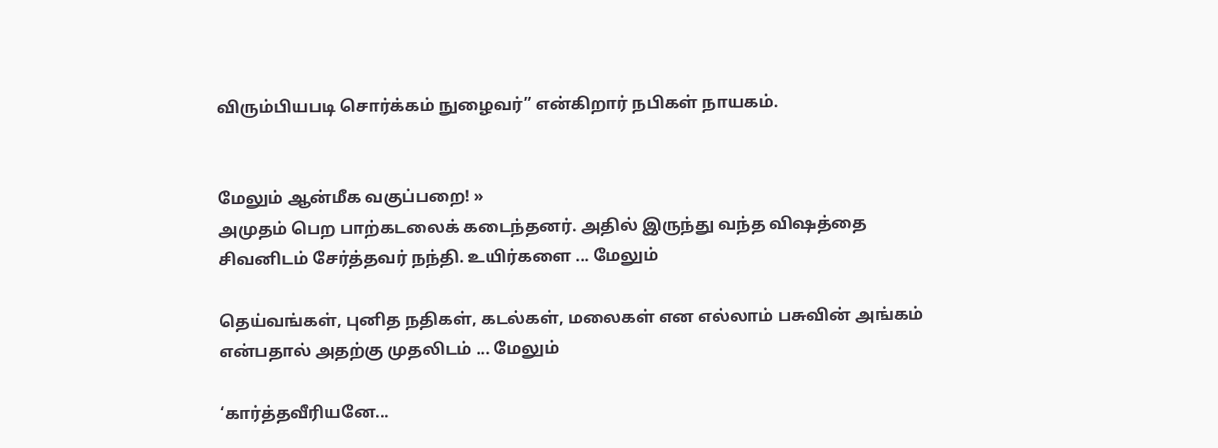விரும்பியபடி சொர்க்கம் நுழைவர்” என்கிறார் நபிகள் நாயகம்.


மேலும் ஆன்மீக வகுப்பறை! »
அமுதம் பெற பாற்கடலைக் கடைந்தனர். அதில் இருந்து வந்த விஷத்தை சிவனிடம் சேர்த்தவர் நந்தி. உயிர்களை ... மேலும்

தெய்வங்கள், புனித நதிகள், கடல்கள், மலைகள் என எல்லாம் பசுவின் அங்கம் என்பதால் அதற்கு முதலிடம் ... மேலும்

‘கார்த்தவீரியனே...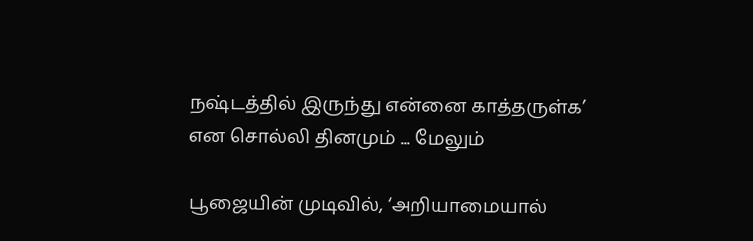நஷ்டத்தில் இருந்து என்னை காத்தருள்க’ என சொல்லி தினமும் ... மேலும்

பூஜையின் முடிவில், ‘அறியாமையால்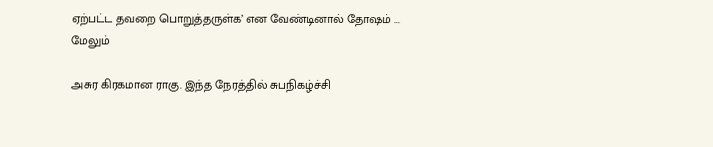ஏற்பட்ட தவறை பொறுத்தருள்க’ என வேண்டினால் தோஷம் ... மேலும்

அசுர கிரகமான ராகு. இந்த நேரத்தில் சுபநிகழ்ச்சி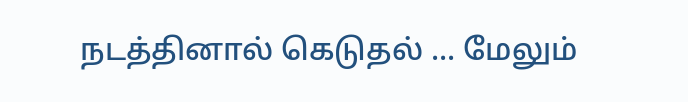நடத்தினால் கெடுதல் ... மேலும்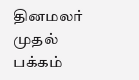தினமலர் முதல் பக்கம்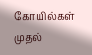கோயில்கள் முதல்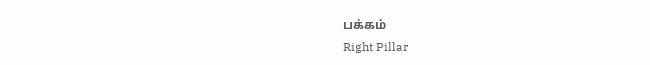பக்கம்
Right Pillar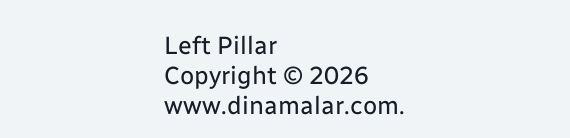Left Pillar
Copyright © 2026 www.dinamalar.com.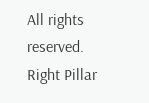All rights reserved.
Right Pillar